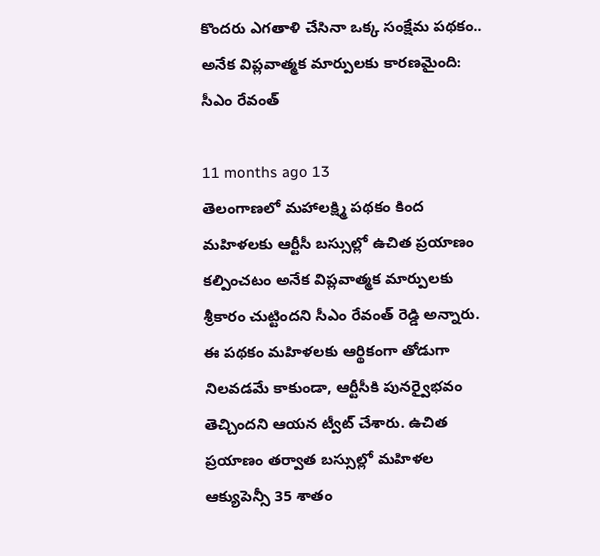కొందరు ఎగతాళి చేసినా ఒక్క సంక్షేమ పథకం.. అనేక విప్లవాత్మక మార్పులకు కారణమైంది: సీఎం రేవంత్

11 months ago 13
తెలంగాణలో మహాలక్ష్మి పథకం కింద మహిళలకు ఆర్టీసీ బస్సుల్లో ఉచిత ప్రయాణం కల్పించటం అనేక విప్లవాత్మక మార్పులకు శ్రీకారం చుట్టిందని సీఎం రేవంత్ రెడ్డి అన్నారు. ఈ పథకం మహిళలకు ఆర్థికంగా తోడుగా నిలవడమే కాకుండా, ఆర్టీసీకి పునర్వైభవం తెచ్చిందని ఆయన ట్వీట్ చేశారు. ఉచిత ప్రయాణం తర్వాత బస్సుల్లో మహిళల ఆక్యుపెన్సీ 35 శాతం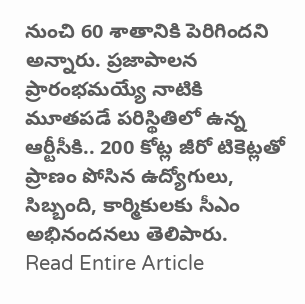నుంచి 60 శాతానికి పెరిగిందని అన్నారు. ప్రజాపాలన ప్రారంభమయ్యే నాటికి మూతపడే పరిస్థితిలో ఉన్న ఆర్టీసీకి.. 200 కోట్ల జీరో టికెట్లతో ప్రాణం పోసిన ఉద్యోగులు, సిబ్బంది, కార్మికులకు సీఎం అభినందనలు తెలిపారు.
Read Entire Article